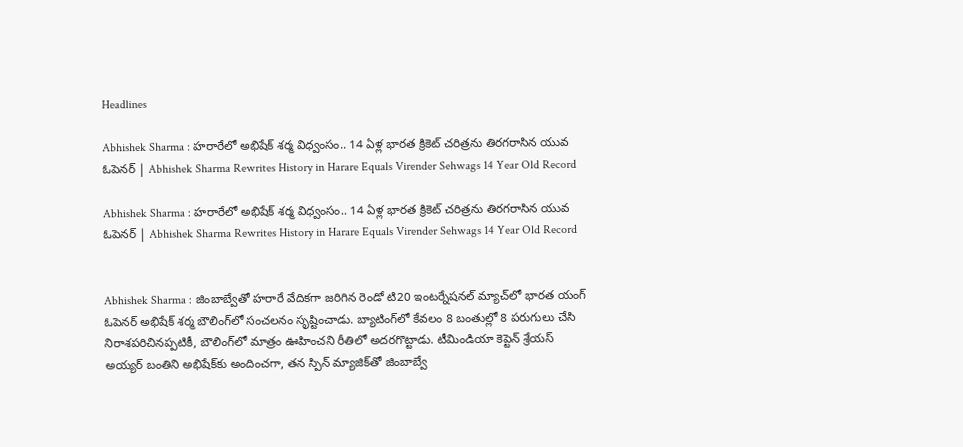Headlines

Abhishek Sharma : హరారేలో అభిషేక్ శర్మ విధ్వంసం.. 14 ఏళ్ల భారత క్రికెట్ చరిత్రను తిరగరాసిన యువ ఓపెనర్ | Abhishek Sharma Rewrites History in Harare Equals Virender Sehwags 14 Year Old Record

Abhishek Sharma : హరారేలో అభిషేక్ శర్మ విధ్వంసం.. 14 ఏళ్ల భారత క్రికెట్ చరిత్రను తిరగరాసిన యువ ఓపెనర్ | Abhishek Sharma Rewrites History in Harare Equals Virender Sehwags 14 Year Old Record


Abhishek Sharma : జింబాబ్వేతో హరారే వేదికగా జరిగిన రెండో టి20 ఇంటర్నేషనల్ మ్యాచ్‌లో భారత యంగ్ ఓపెనర్ అభిషేక్ శర్మ బౌలింగ్‌లో సంచలనం సృష్టించాడు. బ్యాటింగ్‌లో కేవలం 8 బంతుల్లో 8 పరుగులు చేసి నిరాశపరిచినప్పటికీ, బౌలింగ్‌లో మాత్రం ఊహించని రీతిలో అదరగొట్టాడు. టీమిండియా కెప్టెన్ శ్రేయస్ అయ్యర్ బంతిని అభిషేక్‌కు అందించగా, తన స్పిన్ మ్యాజిక్‌తో జింబాబ్వే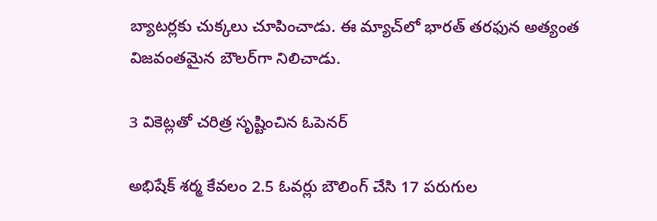బ్యాటర్లకు చుక్కలు చూపించాడు. ఈ మ్యాచ్‌లో భారత్ తరఫున అత్యంత విజవంతమైన బౌలర్‌గా నిలిచాడు.

3 వికెట్లతో చరిత్ర సృష్టించిన ఓపెనర్

అభిషేక్ శర్మ కేవలం 2.5 ఓవర్లు బౌలింగ్ చేసి 17 పరుగుల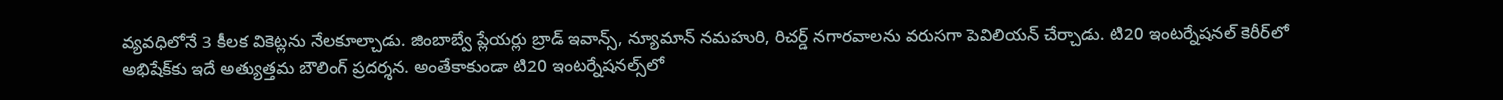వ్యవధిలోనే 3 కీలక వికెట్లను నేలకూల్చాడు. జింబాబ్వే ప్లేయర్లు బ్రాడ్ ఇవాన్స్, న్యూమాన్ నమహురి, రిచర్డ్ నగారవాలను వరుసగా పెవిలియన్ చేర్చాడు. టి20 ఇంటర్నేషనల్ కెరీర్‌లో అభిషేక్‌కు ఇదే అత్యుత్తమ బౌలింగ్ ప్రదర్శన. అంతేకాకుండా టి20 ఇంటర్నేషనల్స్‌లో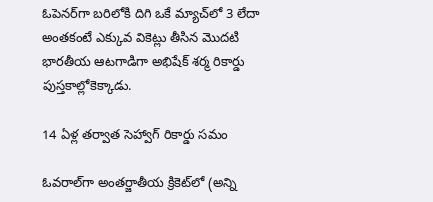ఓపెనర్‌గా బరిలోకి దిగి ఒకే మ్యాచ్‌లో 3 లేదా అంతకంటే ఎక్కువ వికెట్లు తీసిన మొదటి భారతీయ ఆటగాడిగా అభిషేక్ శర్మ రికార్డు పుస్తకాల్లోకెక్కాడు.

14 ఏళ్ల తర్వాత సెహ్వాగ్ రికార్డు సమం

ఓవరాల్‌గా అంతర్జాతీయ క్రికెట్‌లో (అన్ని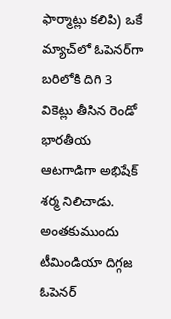ఫార్మాట్లు కలిపి) ఒకే మ్యాచ్‌లో ఓపెనర్‌గా బరిలోకి దిగి 3 వికెట్లు తీసిన రెండో భారతీయ ఆటగాడిగా అభిషేక్ శర్మ నిలిచాడు. అంతకుముందు టీమిండియా దిగ్గజ ఓపెనర్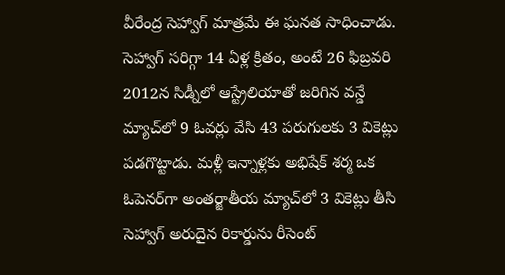వీరేంద్ర సెహ్వాగ్ మాత్రమే ఈ ఘనత సాధించాడు. సెహ్వాగ్ సరిగ్గా 14 ఏళ్ల క్రితం, అంటే 26 ఫిబ్రవరి 2012న సిడ్నీలో ఆస్ట్రేలియాతో జరిగిన వన్డే మ్యాచ్‌లో 9 ఓవర్లు వేసి 43 పరుగులకు 3 వికెట్లు పడగొట్టాడు. మళ్లీ ఇన్నాళ్లకు అభిషేక్ శర్మ ఒక ఓపెనర్‌గా అంతర్జాతీయ మ్యాచ్‌లో 3 వికెట్లు తీసి సెహ్వాగ్ అరుదైన రికార్డును రీసెంట్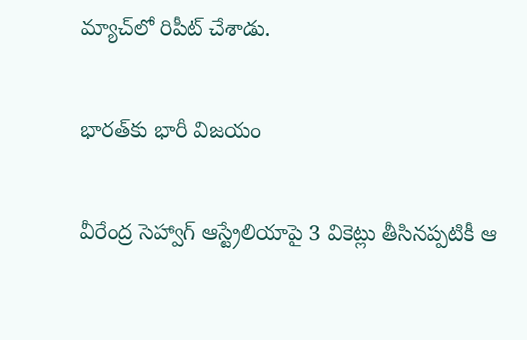మ్యాచ్‌లో రిపీట్ చేశాడు.

భారత్‌కు భారీ విజయం

వీరేంద్ర సెహ్వాగ్ ఆస్ట్రేలియాపై 3 వికెట్లు తీసినప్పటికీ ఆ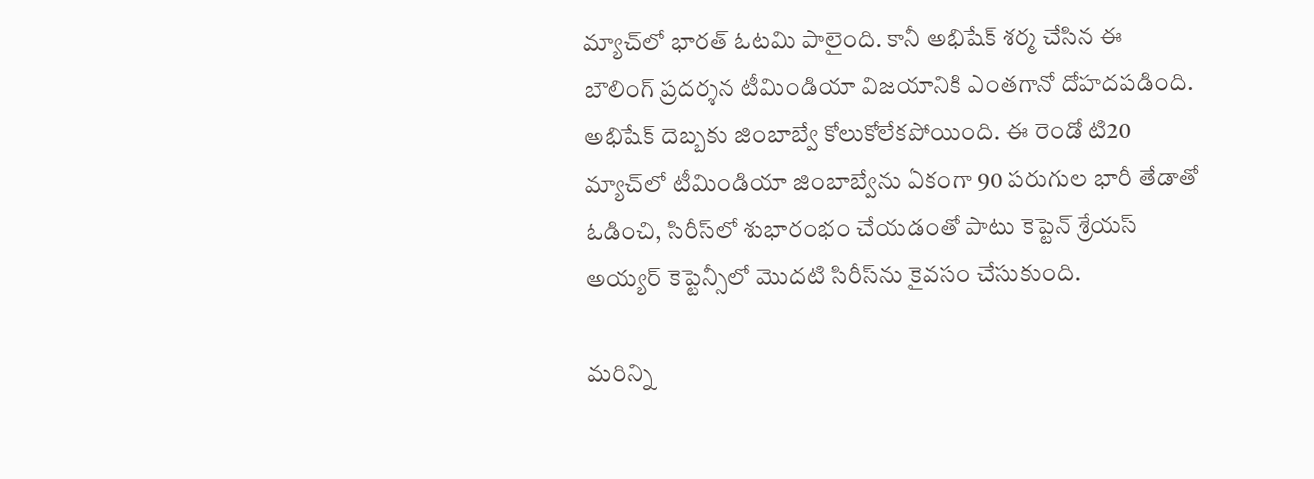మ్యాచ్‌లో భారత్ ఓటమి పాలైంది. కానీ అభిషేక్ శర్మ చేసిన ఈ బౌలింగ్ ప్రదర్శన టీమిండియా విజయానికి ఎంతగానో దోహదపడింది. అభిషేక్ దెబ్బకు జింబాబ్వే కోలుకోలేకపోయింది. ఈ రెండో టి20 మ్యాచ్‌లో టీమిండియా జింబాబ్వేను ఏకంగా 90 పరుగుల భారీ తేడాతో ఓడించి, సిరీస్‌లో శుభారంభం చేయడంతో పాటు కెప్టెన్ శ్రేయస్ అయ్యర్ కెప్టెన్సీలో మొదటి సిరీస్‌ను కైవసం చేసుకుంది.

మరిన్ని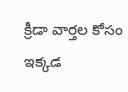క్రీడా వార్తల కోసం ఇక్కడ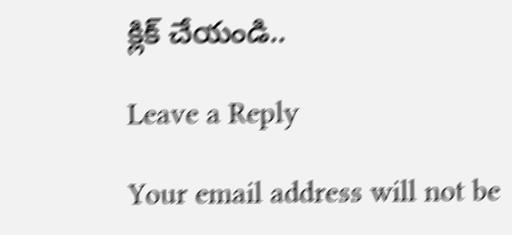క్లిక్ చేయండి..

Leave a Reply

Your email address will not be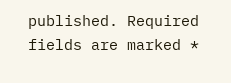published. Required fields are marked *